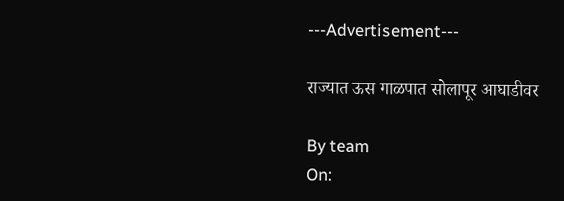---Advertisement---

राज्यात ऊस गाळपात सोलापूर आघाडीवर

By team
On: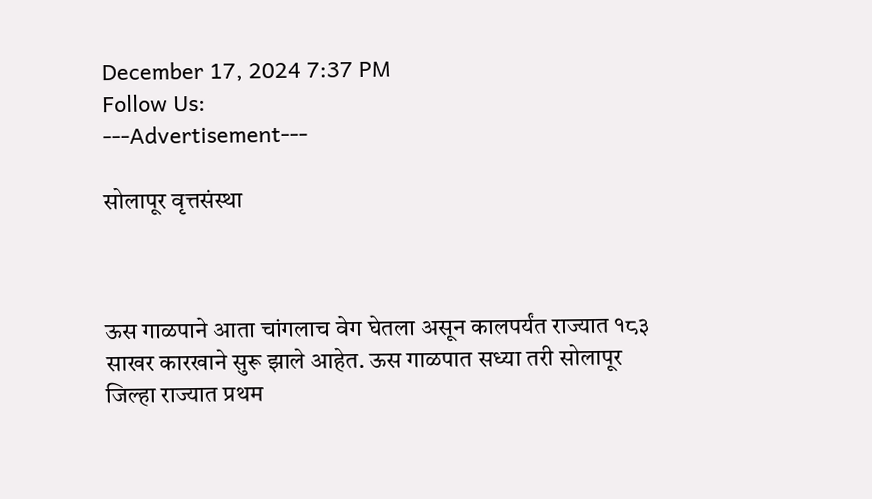December 17, 2024 7:37 PM
Follow Us:
---Advertisement---

सोलापूर वृत्तसंस्था



ऊस गाळपाने आता चांगलाच वेग घेतला असून कालपर्यंत राज्यात १८३ साखर कारखाने सुरू झाले आहेत. ऊस गाळपात सध्या तरी सोलापूर जिल्हा राज्यात प्रथम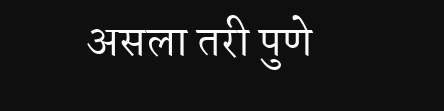असला तरी पुणे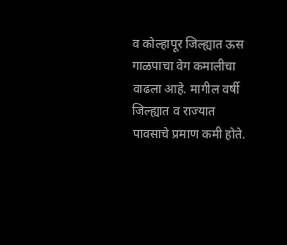व कोल्हापूर जिल्ह्यात ऊस गाळपाचा वेग कमालीचा वाढला आहे. मागील वर्षी जिल्ह्यात व राज्यात पावसाचे प्रमाण कमी होते.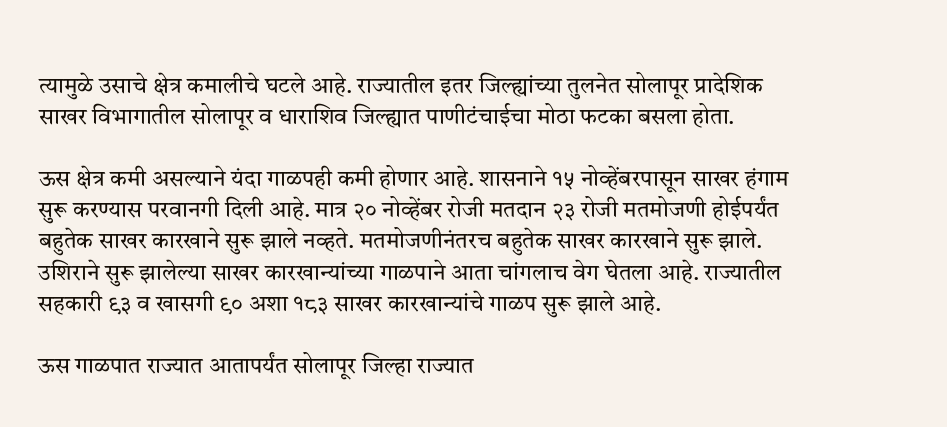त्यामुळे उसाचे क्षेत्र कमालीचे घटले आहे. राज्यातील इतर जिल्ह्यांच्या तुलनेत सोलापूर प्रादेशिक साखर विभागातील सोलापूर व धाराशिव जिल्ह्यात पाणीटंचाईचा मोठा फटका बसला होता.

ऊस क्षेत्र कमी असल्याने यंदा गाळपही कमी होणार आहे. शासनाने १५ नोव्हेंबरपासून साखर हंगाम सुरू करण्यास परवानगी दिली आहे. मात्र २० नोव्हेंबर रोजी मतदान २३ रोजी मतमोजणी होईपर्यंत बहुतेक साखर कारखाने सुरू झाले नव्हते. मतमोजणीनंतरच बहुतेक साखर कारखाने सुरू झाले. उशिराने सुरू झालेल्या साखर कारखान्यांच्या गाळपाने आता चांगलाच वेग घेतला आहे. राज्यातील सहकारी ९३ व खासगी ९० अशा १८३ साखर कारखान्यांचे गाळप सुरू झाले आहे.

ऊस गाळपात राज्यात आतापर्यंत सोलापूर जिल्हा राज्यात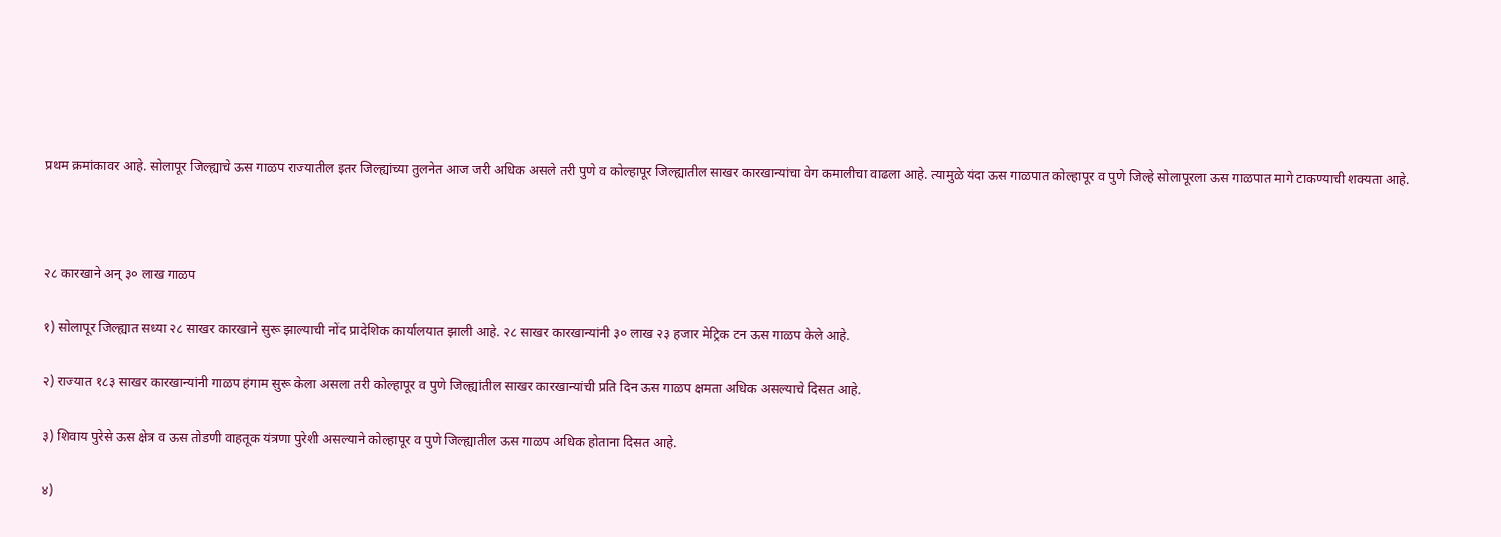प्रथम क्रमांकावर आहे. सोलापूर जिल्ह्याचे ऊस गाळप राज्यातील इतर जिल्ह्यांच्या तुलनेत आज जरी अधिक असले तरी पुणे व कोल्हापूर जिल्ह्यातील साखर कारखान्यांचा वेग कमालीचा वाढला आहे. त्यामुळे यंदा ऊस गाळपात कोल्हापूर व पुणे जिल्हे सोलापूरला ऊस गाळपात मागे टाकण्याची शक्यता आहे.



२८ कारखाने अन् ३० लाख गाळप

१) सोलापूर जिल्ह्यात सध्या २८ साखर कारखाने सुरू झाल्याची नोंद प्रादेशिक कार्यालयात झाली आहे. २८ साखर कारखान्यांनी ३० लाख २३ हजार मेट्रिक टन ऊस गाळप केले आहे.

२) राज्यात १८३ साखर कारखान्यांनी गाळप हंगाम सुरू केला असला तरी कोल्हापूर व पुणे जिल्ह्यांतील साखर कारखान्यांची प्रति दिन ऊस गाळप क्षमता अधिक असल्याचे दिसत आहे.

३) शिवाय पुरेसे ऊस क्षेत्र व ऊस तोडणी वाहतूक यंत्रणा पुरेशी असल्याने कोल्हापूर व पुणे जिल्ह्यातील ऊस गाळप अधिक होताना दिसत आहे.

४)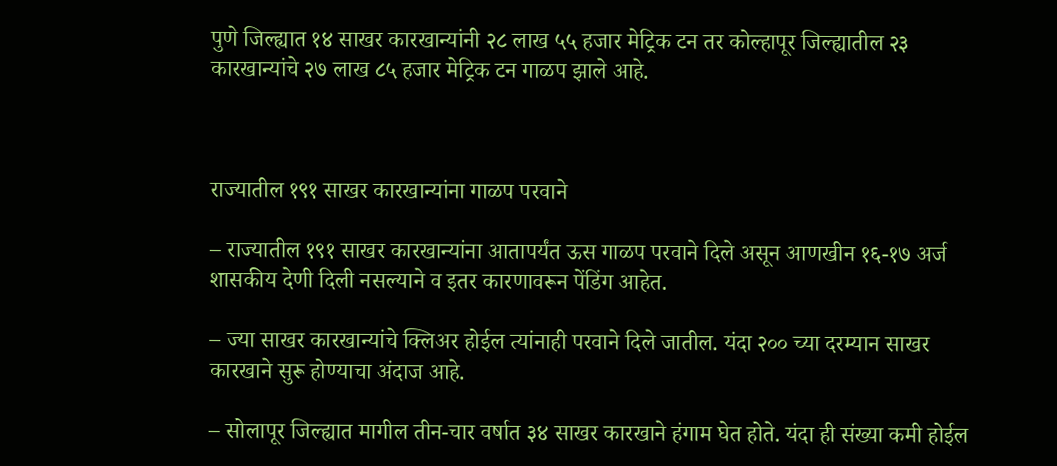पुणे जिल्ह्यात १४ साखर कारखान्यांनी २८ लाख ५५ हजार मेट्रिक टन तर कोल्हापूर जिल्ह्यातील २३ कारखान्यांचे २७ लाख ८५ हजार मेट्रिक टन गाळप झाले आहे.



राज्यातील १९१ साखर कारखान्यांना गाळप परवाने

– राज्यातील १९१ साखर कारखान्यांना आतापर्यंत ऊस गाळप परवाने दिले असून आणखीन १६-१७ अर्ज शासकीय देणी दिली नसल्याने व इतर कारणावरून पेंडिंग आहेत.

– ज्या साखर कारखान्यांचे क्लिअर होईल त्यांनाही परवाने दिले जातील. यंदा २०० च्या दरम्यान साखर कारखाने सुरू होण्याचा अंदाज आहे.

– सोलापूर जिल्ह्यात मागील तीन-चार वर्षात ३४ साखर कारखाने हंगाम घेत होते. यंदा ही संख्या कमी होईल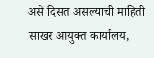असे दिसत असल्याची माहिती साखर आयुक्त कार्यालय,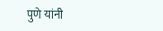पुणे यांनी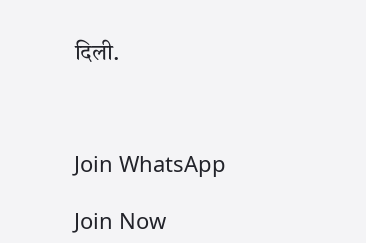दिली.



Join WhatsApp

Join Now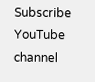Subscribe YouTube channel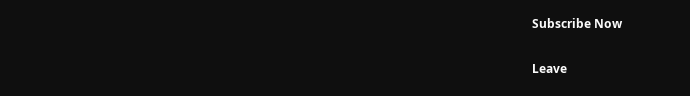Subscribe Now

Leave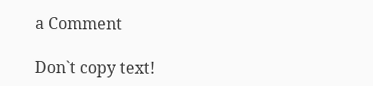a Comment

Don`t copy text!